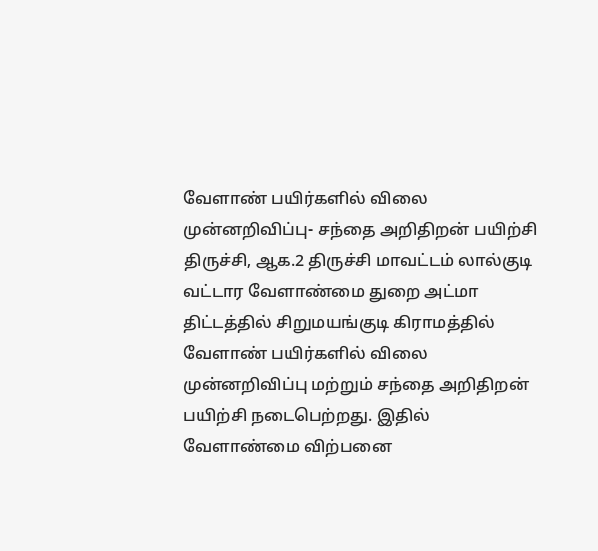வேளாண் பயிர்களில் விலை முன்னறிவிப்பு- சந்தை அறிதிறன் பயிற்சி
திருச்சி, ஆக.2 திருச்சி மாவட்டம் லால்குடி வட்டார வேளாண்மை துறை அட்மா திட்டத்தில் சிறுமயங்குடி கிராமத்தில் வேளாண் பயிர்களில் விலை முன்னறிவிப்பு மற்றும் சந்தை அறிதிறன் பயிற்சி நடைபெற்றது. இதில் வேளாண்மை விற்பனை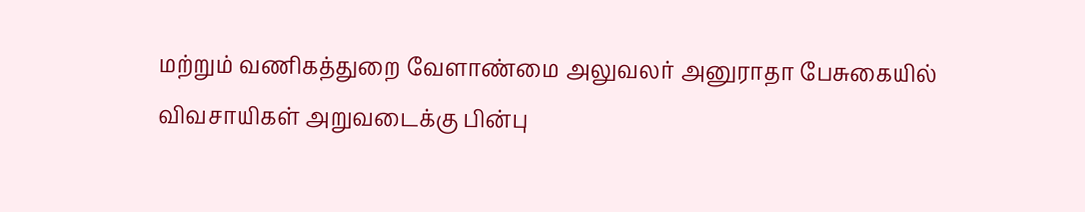மற்றும் வணிகத்துறை வேளாண்மை அலுவலர் அனுராதா பேசுகையில் விவசாயிகள் அறுவடைக்கு பின்பு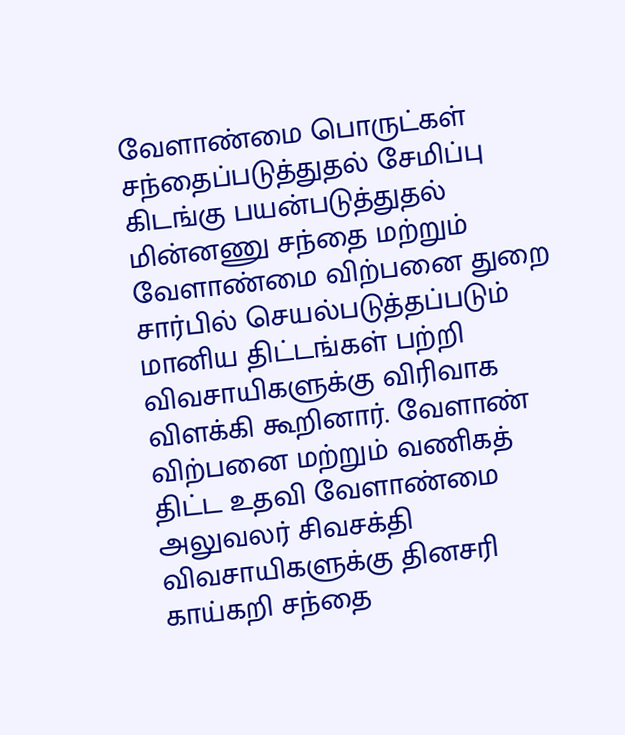வேளாண்மை பொருட்கள் சந்தைப்படுத்துதல் சேமிப்பு கிடங்கு பயன்படுத்துதல் மின்னணு சந்தை மற்றும் வேளாண்மை விற்பனை துறை சார்பில் செயல்படுத்தப்படும் மானிய திட்டங்கள் பற்றி விவசாயிகளுக்கு விரிவாக விளக்கி கூறினார். வேளாண் விற்பனை மற்றும் வணிகத் திட்ட உதவி வேளாண்மை அலுவலர் சிவசக்தி விவசாயிகளுக்கு தினசரி காய்கறி சந்தை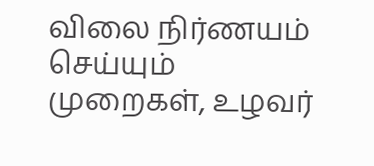விலை நிர்ணயம் செய்யும் முறைகள், உழவர்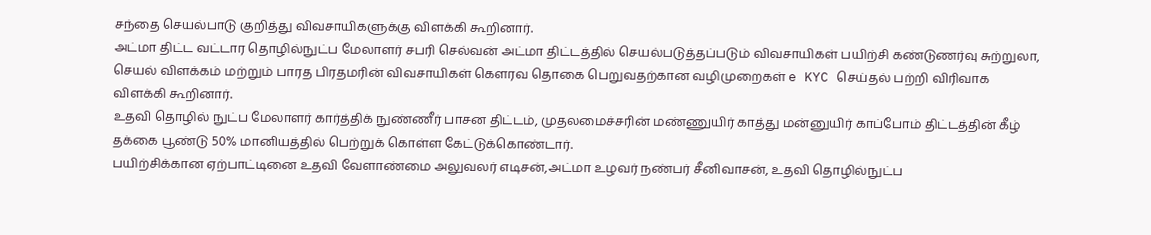சந்தை செயல்பாடு குறித்து விவசாயிகளுக்கு விளக்கி கூறினார்.
அட்மா திட்ட வட்டார தொழில்நுட்ப மேலாளர் சபரி செல்வன் அட்மா திட்டத்தில் செயல்படுத்தப்படும் விவசாயிகள் பயிற்சி கண்டுணர்வு சுற்றுலா, செயல் விளக்கம் மற்றும் பாரத பிரதமரின் விவசாயிகள் கௌரவ தொகை பெறுவதற்கான வழிமுறைகள் e KYC செய்தல் பற்றி விரிவாக விளக்கி கூறினார்.
உதவி தொழில் நுட்ப மேலாளர் கார்த்திக் நுண்ணீர் பாசன திட்டம், முதலமைச்சரின் மண்ணுயிர் காத்து மன்னுயிர் காப்போம் திட்டத்தின் கீழ் தக்கை பூண்டு 50% மானியத்தில் பெற்றுக் கொள்ள கேட்டுக்கொண்டார்.
பயிற்சிக்கான ஏற்பாட்டினை உதவி வேளாண்மை அலுவலர் எடிசன்,அட்மா உழவர் நண்பர் சீனிவாசன், உதவி தொழில்நுட்ப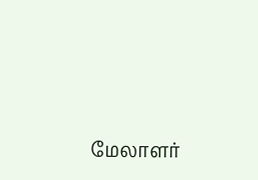மேலாளர்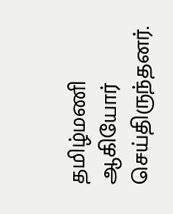தமிழ்மணி ஆகியோர் செய்திருந்தனர்.